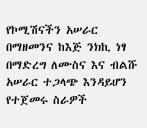የኮሚሽናችን አሠራር በማዘመንና ከእጅ ንክኪ ነፃ በማድረግ ለሙስና እና ብልሹ አሠራር ተጋላጭ እንዳይሆን የተጀመሩ ስራዎች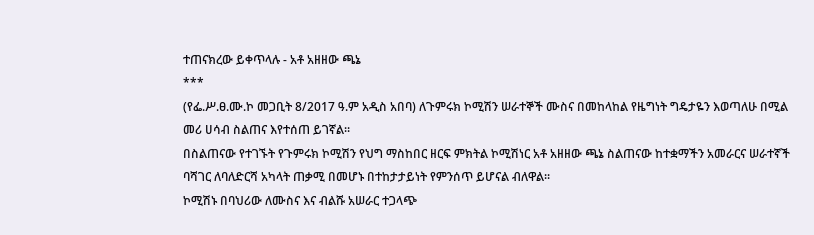ተጠናክረው ይቀጥላሉ - አቶ አዘዘው ጫኔ
***
(የፌ.ሥ.ፀ.ሙ.ኮ መጋቢት 8/2017 ዓ.ም አዲስ አበባ) ለጉምሩክ ኮሚሽን ሠራተኞች ሙስና በመከላከል የዜግነት ግዴታዬን እወጣለሁ በሚል መሪ ሀሳብ ስልጠና እየተሰጠ ይገኛል፡፡
በስልጠናው የተገኙት የጉምሩክ ኮሚሽን የህግ ማስከበር ዘርፍ ምክትል ኮሚሽነር አቶ አዘዘው ጫኔ ስልጠናው ከተቋማችን አመራርና ሠራተኛች ባሻገር ለባለድርሻ አካላት ጠቃሚ በመሆኑ በተከታታይነት የምንሰጥ ይሆናል ብለዋል፡፡
ኮሚሽኑ በባህሪው ለሙስና እና ብልሹ አሠራር ተጋላጭ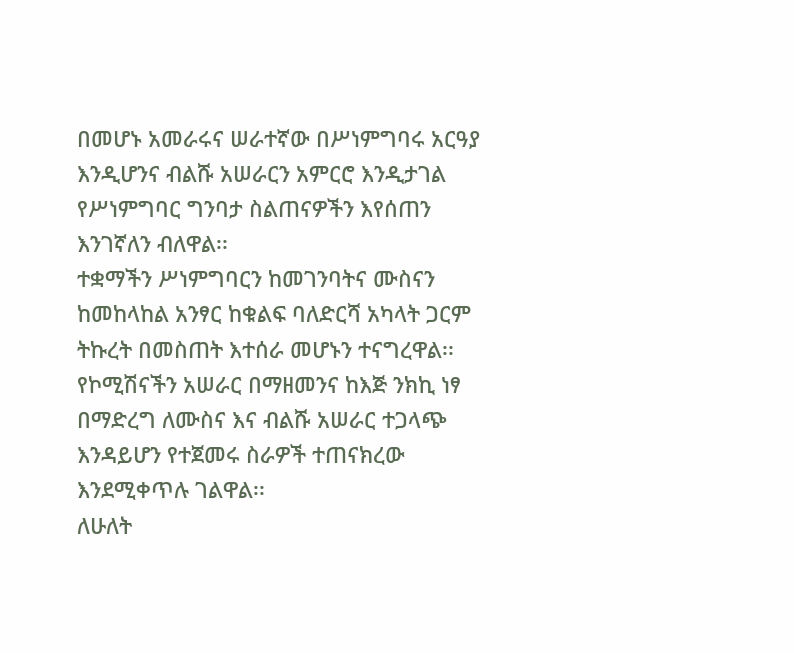በመሆኑ አመራሩና ሠራተኛው በሥነምግባሩ አርዓያ እንዲሆንና ብልሹ አሠራርን አምርሮ እንዲታገል የሥነምግባር ግንባታ ስልጠናዎችን እየሰጠን እንገኛለን ብለዋል፡፡
ተቋማችን ሥነምግባርን ከመገንባትና ሙስናን ከመከላከል አንፃር ከቁልፍ ባለድርሻ አካላት ጋርም ትኩረት በመስጠት እተሰራ መሆኑን ተናግረዋል፡፡
የኮሚሽናችን አሠራር በማዘመንና ከእጅ ንክኪ ነፃ በማድረግ ለሙስና እና ብልሹ አሠራር ተጋላጭ እንዳይሆን የተጀመሩ ስራዎች ተጠናክረው እንደሚቀጥሉ ገልዋል፡፡
ለሁለት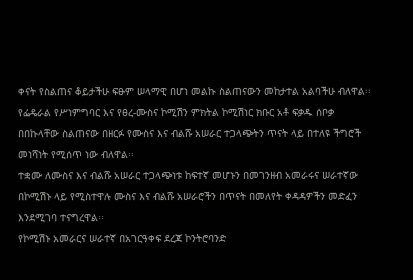ቀናት የስልጠና ቆይታችሁ ፍፁም ሠላማዊ በሆነ መልኩ ስልጠናውን መከታተል አልባችሁ ብለዋል፡፡
የፌዴራል የሥነምግባር እና የፀረ-ሙስና ኮሚሽን ምክትል ኮሚሽነር ክቡር አቶ ፍቃዱ ሰቦቃ በበኩላቸው ስልጠናው በዘርፉ የሙስና እና ብልሹ አሠራር ተጋላጭትን ጥናት ላይ በተለዩ ችግሮች መነሻነት የሚሰጥ ነው ብለዋል፡፡
ተቋሙ ለሙስና እና ብልሹ አሠራር ተጋላጭነቱ ከፍተኛ መሆኑን በመገንዘብ አመራሩና ሠራተኛው በኮሚሽኑ ላይ የሚስተዋሉ ሙስና እና ብልሹ አሠራሮችን በጥናት በመለየት ቀዳዳዎችን መድፈን እንደሚገባ ተናግረዋል፡፡
የኮሚሽኑ አመራርና ሠራተኛ በአገርዓቀፍ ደረጃ ኮንትሮባንድ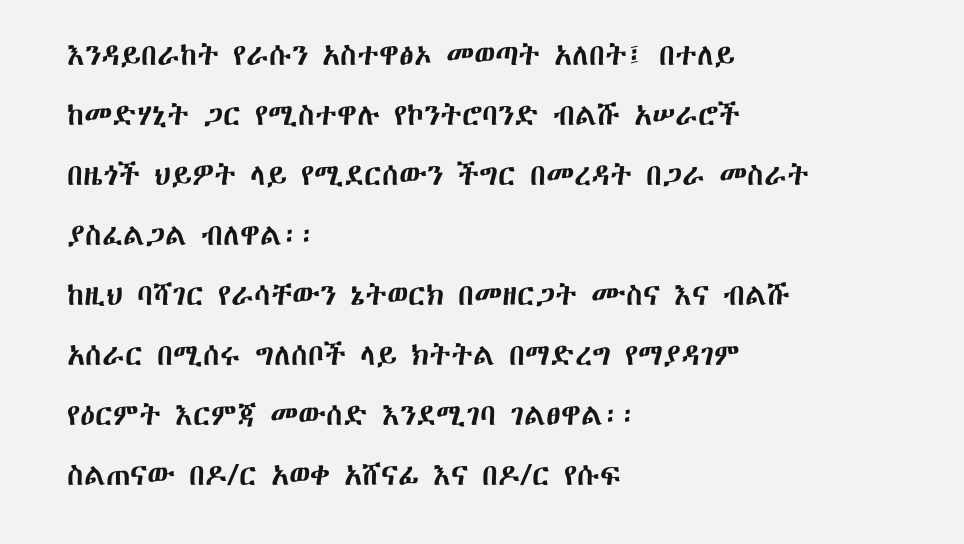እንዳይበራከት የራሱን አስተዋፅኦ መወጣት አለበት፤ በተለይ ከመድሃኒት ጋር የሚስተዋሉ የኮንትሮባንድ ብልሹ አሠራሮች በዜጎች ህይዎት ላይ የሚደርሰውን ችግር በመረዳት በጋራ መስራት ያስፈልጋል ብለዋል፡፡
ከዚህ ባሻገር የራሳቸውን ኔትወርክ በመዘርጋት ሙስና እና ብልሹ አሰራር በሚሰሩ ግለሰቦች ላይ ክትትል በማድረግ የማያዳገም የዕርምት እርምጃ መውሰድ እንደሚገባ ገልፀዋል፡፡
ስልጠናው በዶ/ር አወቀ አሸናፊ እና በዶ/ር የሱፍ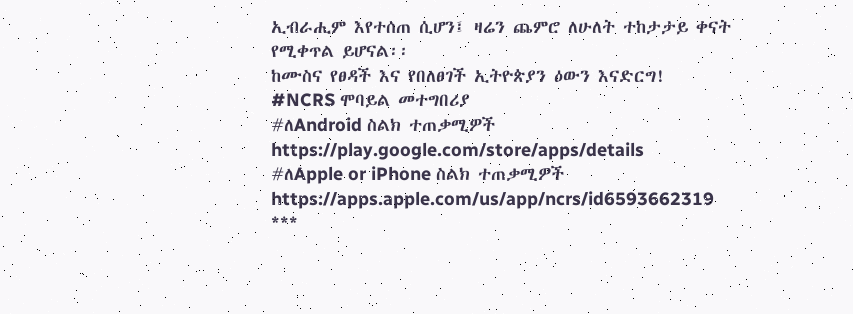ኢብራሒም እየተሰጠ ሲሆን፤ ዛሬን ጨምሮ ለሁለት ተከታታይ ቀናት የሚቀጥል ይሆናል፡፡
ከሙስና የፀዳች እና የበለፀገች ኢትዮጵያን ዕውን እናድርግ!
#NCRS ሞባይል መተግበሪያ
#ለAndroid ስልክ ተጠቃሚዎች
https://play.google.com/store/apps/details
#ለApple or iPhone ስልክ ተጠቃሚዎች
https://apps.apple.com/us/app/ncrs/id6593662319
***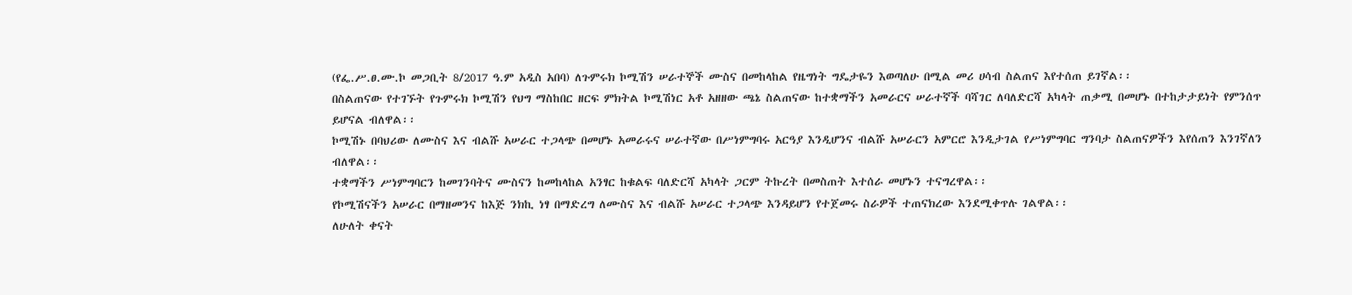(የፌ.ሥ.ፀ.ሙ.ኮ መጋቢት 8/2017 ዓ.ም አዲስ አበባ) ለጉምሩክ ኮሚሽን ሠራተኞች ሙስና በመከላከል የዜግነት ግዴታዬን እወጣለሁ በሚል መሪ ሀሳብ ስልጠና እየተሰጠ ይገኛል፡፡
በስልጠናው የተገኙት የጉምሩክ ኮሚሽን የህግ ማስከበር ዘርፍ ምክትል ኮሚሽነር አቶ አዘዘው ጫኔ ስልጠናው ከተቋማችን አመራርና ሠራተኛች ባሻገር ለባለድርሻ አካላት ጠቃሚ በመሆኑ በተከታታይነት የምንሰጥ ይሆናል ብለዋል፡፡
ኮሚሽኑ በባህሪው ለሙስና እና ብልሹ አሠራር ተጋላጭ በመሆኑ አመራሩና ሠራተኛው በሥነምግባሩ አርዓያ እንዲሆንና ብልሹ አሠራርን አምርሮ እንዲታገል የሥነምግባር ግንባታ ስልጠናዎችን እየሰጠን እንገኛለን ብለዋል፡፡
ተቋማችን ሥነምግባርን ከመገንባትና ሙስናን ከመከላከል አንፃር ከቁልፍ ባለድርሻ አካላት ጋርም ትኩረት በመስጠት እተሰራ መሆኑን ተናግረዋል፡፡
የኮሚሽናችን አሠራር በማዘመንና ከእጅ ንክኪ ነፃ በማድረግ ለሙስና እና ብልሹ አሠራር ተጋላጭ እንዳይሆን የተጀመሩ ስራዎች ተጠናክረው እንደሚቀጥሉ ገልዋል፡፡
ለሁለት ቀናት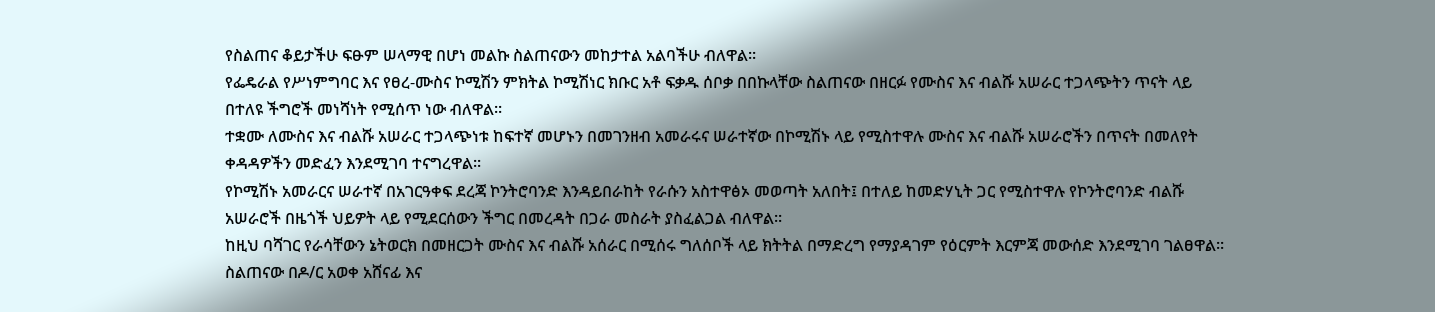የስልጠና ቆይታችሁ ፍፁም ሠላማዊ በሆነ መልኩ ስልጠናውን መከታተል አልባችሁ ብለዋል፡፡
የፌዴራል የሥነምግባር እና የፀረ-ሙስና ኮሚሽን ምክትል ኮሚሽነር ክቡር አቶ ፍቃዱ ሰቦቃ በበኩላቸው ስልጠናው በዘርፉ የሙስና እና ብልሹ አሠራር ተጋላጭትን ጥናት ላይ በተለዩ ችግሮች መነሻነት የሚሰጥ ነው ብለዋል፡፡
ተቋሙ ለሙስና እና ብልሹ አሠራር ተጋላጭነቱ ከፍተኛ መሆኑን በመገንዘብ አመራሩና ሠራተኛው በኮሚሽኑ ላይ የሚስተዋሉ ሙስና እና ብልሹ አሠራሮችን በጥናት በመለየት ቀዳዳዎችን መድፈን እንደሚገባ ተናግረዋል፡፡
የኮሚሽኑ አመራርና ሠራተኛ በአገርዓቀፍ ደረጃ ኮንትሮባንድ እንዳይበራከት የራሱን አስተዋፅኦ መወጣት አለበት፤ በተለይ ከመድሃኒት ጋር የሚስተዋሉ የኮንትሮባንድ ብልሹ አሠራሮች በዜጎች ህይዎት ላይ የሚደርሰውን ችግር በመረዳት በጋራ መስራት ያስፈልጋል ብለዋል፡፡
ከዚህ ባሻገር የራሳቸውን ኔትወርክ በመዘርጋት ሙስና እና ብልሹ አሰራር በሚሰሩ ግለሰቦች ላይ ክትትል በማድረግ የማያዳገም የዕርምት እርምጃ መውሰድ እንደሚገባ ገልፀዋል፡፡
ስልጠናው በዶ/ር አወቀ አሸናፊ እና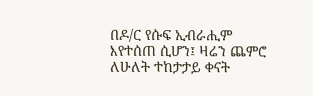በዶ/ር የሱፍ ኢብራሒም እየተሰጠ ሲሆን፤ ዛሬን ጨምሮ ለሁለት ተከታታይ ቀናት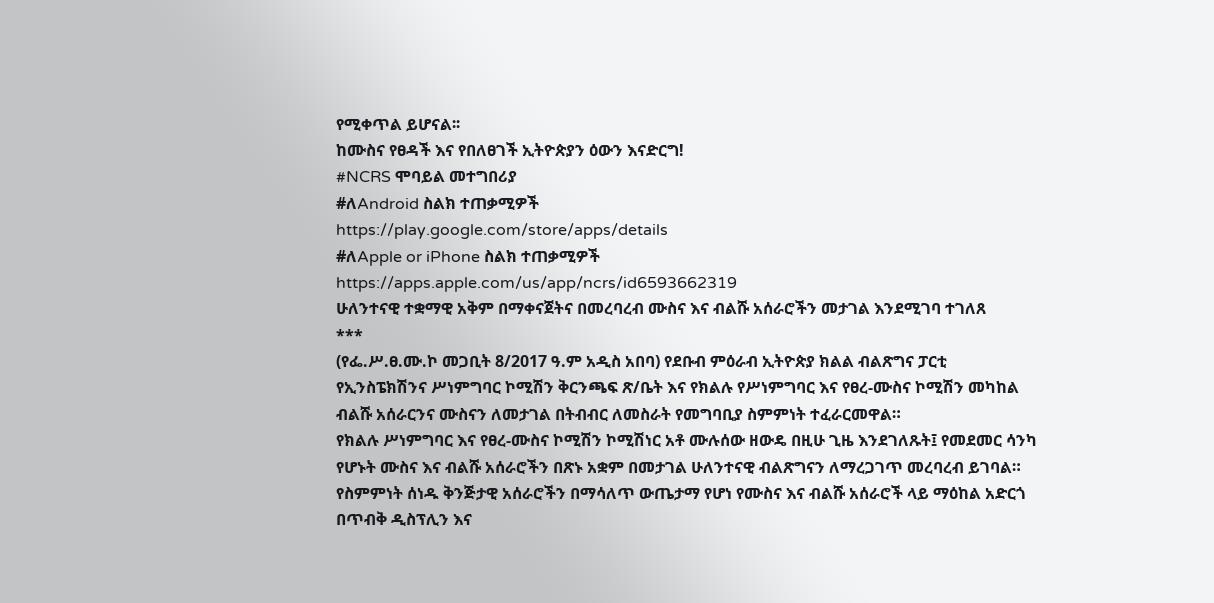የሚቀጥል ይሆናል፡፡
ከሙስና የፀዳች እና የበለፀገች ኢትዮጵያን ዕውን እናድርግ!
#NCRS ሞባይል መተግበሪያ
#ለAndroid ስልክ ተጠቃሚዎች
https://play.google.com/store/apps/details
#ለApple or iPhone ስልክ ተጠቃሚዎች
https://apps.apple.com/us/app/ncrs/id6593662319
ሁለንተናዊ ተቋማዊ አቅም በማቀናጀትና በመረባረብ ሙስና እና ብልሹ አሰራሮችን መታገል እንደሚገባ ተገለጸ
***
(የፌ.ሥ.ፀ.ሙ.ኮ መጋቢት 8/2017 ዓ.ም አዲስ አበባ) የደቡብ ምዕራብ ኢትዮጵያ ክልል ብልጽግና ፓርቲ የኢንስፔክሽንና ሥነምግባር ኮሚሽን ቅርንጫፍ ጽ/ቤት እና የክልሉ የሥነምግባር እና የፀረ-ሙስና ኮሚሽን መካከል ብልሹ አሰራርንና ሙስናን ለመታገል በትብብር ለመስራት የመግባቢያ ስምምነት ተፈራርመዋል።
የክልሉ ሥነምግባር እና የፀረ-ሙስና ኮሚሽን ኮሚሽነር አቶ ሙሉሰው ዘውዴ በዚሁ ጊዜ እንደገለጹት፤ የመደመር ሳንካ የሆኑት ሙስና እና ብልሹ አሰራሮችን በጽኑ አቋም በመታገል ሁለንተናዊ ብልጽግናን ለማረጋገጥ መረባረብ ይገባል።
የስምምነት ሰነዱ ቅንጅታዊ አሰራሮችን በማሳለጥ ውጤታማ የሆነ የሙስና እና ብልሹ አሰራሮች ላይ ማዕከል አድርጎ በጥብቅ ዲስፕሊን እና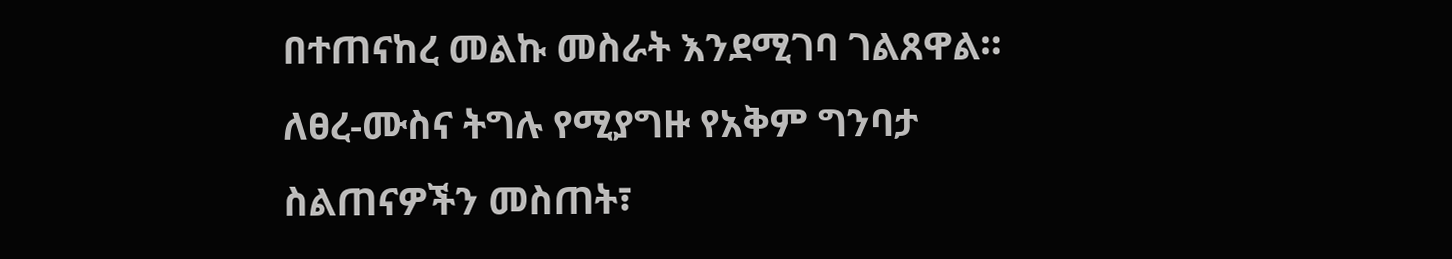በተጠናከረ መልኩ መስራት እንደሚገባ ገልጸዋል።
ለፀረ-ሙስና ትግሉ የሚያግዙ የአቅም ግንባታ ስልጠናዎችን መስጠት፣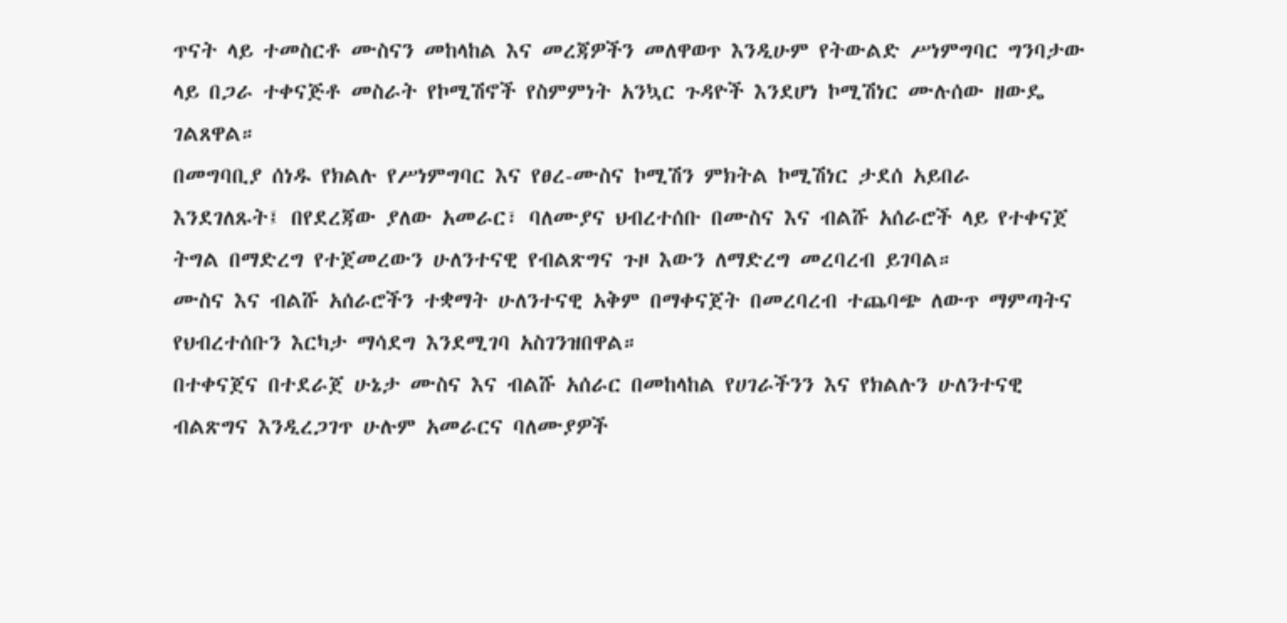ጥናት ላይ ተመስርቶ ሙስናን መከላከል እና መረጃዎችን መለዋወጥ እንዲሁም የትውልድ ሥነምግባር ግንባታው ላይ በጋራ ተቀናጅቶ መስራት የኮሚሽኖች የስምምነት አንኳር ጉዳዮች እንደሆነ ኮሚሽነር ሙሉሰው ዘውዴ ገልጸዋል።
በመግባቢያ ሰነዱ የክልሉ የሥነምግባር እና የፀረ-ሙስና ኮሚሽን ምክትል ኮሚሽነር ታደሰ አይበራ እንደገለጹት፤ በየደረጃው ያለው አመራር፣ ባለሙያና ህብረተሰቡ በሙስና እና ብልሹ አሰራሮች ላይ የተቀናጀ ትግል በማድረግ የተጀመረውን ሁለንተናዊ የብልጽግና ጉዞ እውን ለማድረግ መረባረብ ይገባል።
ሙስና እና ብልሹ አሰራሮችን ተቋማት ሁለንተናዊ አቅም በማቀናጀት በመረባረብ ተጨባጭ ለውጥ ማምጣትና የህብረተሰቡን እርካታ ማሳደግ እንደሚገባ አስገንዝበዋል።
በተቀናጀና በተደራጀ ሁኔታ ሙስና እና ብልሹ አሰራር በመከላከል የሀገራችንን እና የክልሉን ሁለንተናዊ ብልጽግና እንዲረጋገጥ ሁሉም አመራርና ባለሙያዎች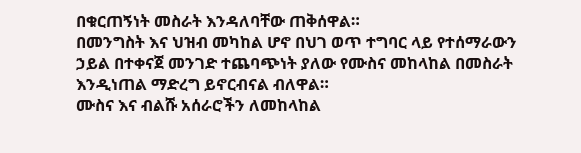በቁርጠኝነት መስራት እንዳለባቸው ጠቅሰዋል።
በመንግስት እና ህዝብ መካከል ሆኖ በህገ ወጥ ተግባር ላይ የተሰማራውን ኃይል በተቀናጀ መንገድ ተጨባጭነት ያለው የሙስና መከላከል በመስራት እንዲነጠል ማድረግ ይኖርብናል ብለዋል።
ሙስና እና ብልሹ አሰራሮችን ለመከላከል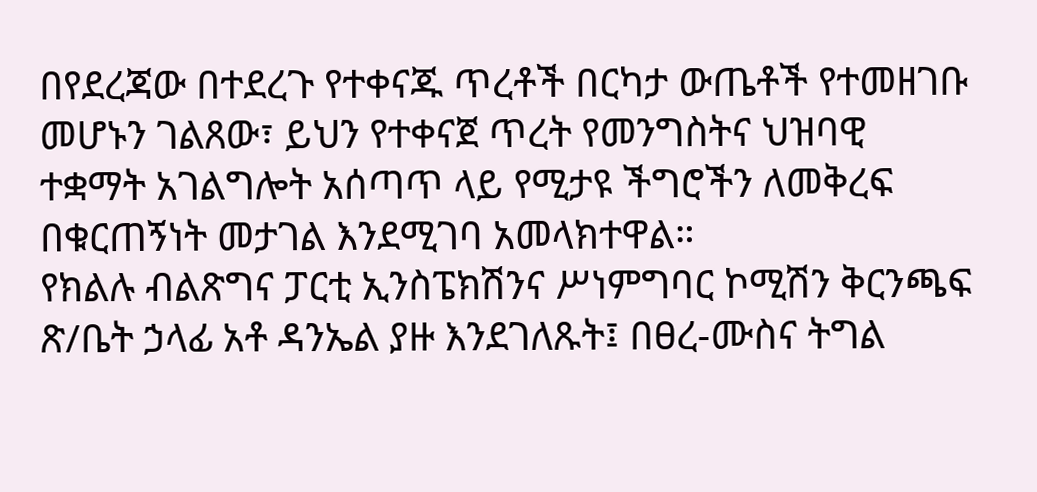በየደረጃው በተደረጉ የተቀናጁ ጥረቶች በርካታ ውጤቶች የተመዘገቡ መሆኑን ገልጸው፣ ይህን የተቀናጀ ጥረት የመንግስትና ህዝባዊ ተቋማት አገልግሎት አሰጣጥ ላይ የሚታዩ ችግሮችን ለመቅረፍ በቁርጠኝነት መታገል እንደሚገባ አመላክተዋል።
የክልሉ ብልጽግና ፓርቲ ኢንስፔክሽንና ሥነምግባር ኮሚሽን ቅርንጫፍ ጽ/ቤት ኃላፊ አቶ ዳንኤል ያዙ እንደገለጹት፤ በፀረ-ሙስና ትግል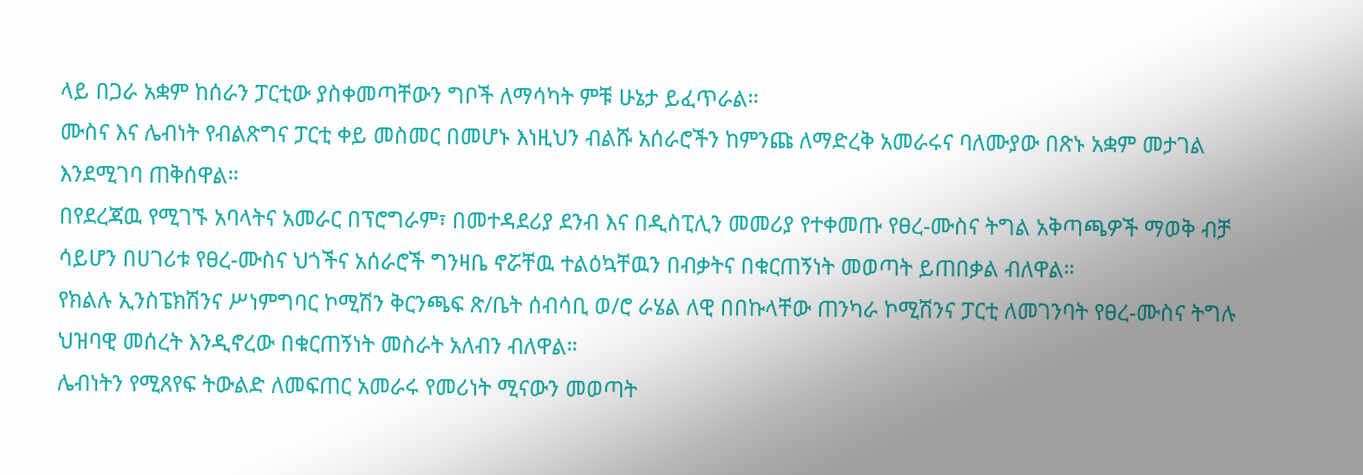ላይ በጋራ አቋም ከሰራን ፓርቲው ያስቀመጣቸውን ግቦች ለማሳካት ምቹ ሁኔታ ይፈጥራል።
ሙስና እና ሌብነት የብልጽግና ፓርቲ ቀይ መስመር በመሆኑ እነዚህን ብልሹ አሰራሮችን ከምንጩ ለማድረቅ አመራሩና ባለሙያው በጽኑ አቋም መታገል እንደሚገባ ጠቅሰዋል።
በየደረጃዉ የሚገኙ አባላትና አመራር በፕሮግራም፣ በመተዳደሪያ ደንብ እና በዲስፒሊን መመሪያ የተቀመጡ የፀረ-ሙስና ትግል አቅጣጫዎች ማወቅ ብቻ ሳይሆን በሀገሪቱ የፀረ-ሙስና ህጎችና አሰራሮች ግንዛቤ ኖሯቸዉ ተልዕኳቸዉን በብቃትና በቁርጠኝነት መወጣት ይጠበቃል ብለዋል።
የክልሉ ኢንስፔክሽንና ሥነምግባር ኮሚሽን ቅርንጫፍ ጽ/ቤት ሰብሳቢ ወ/ሮ ራሄል ለዊ በበኩላቸው ጠንካራ ኮሚሽንና ፓርቲ ለመገንባት የፀረ-ሙስና ትግሉ ህዝባዊ መሰረት እንዲኖረው በቁርጠኝነት መስራት አለብን ብለዋል።
ሌብነትን የሚጸየፍ ትውልድ ለመፍጠር አመራሩ የመሪነት ሚናውን መወጣት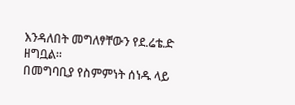እንዳለበት መግለፃቸውን የደ.ሬቴ.ድ ዘግቧል።
በመግባቢያ የስምምነት ሰነዱ ላይ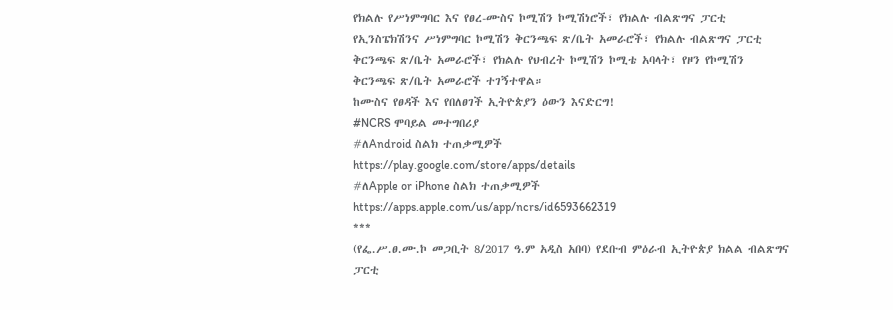የክልሉ የሥነምግባር እና የፀረ-ሙስና ኮሚሽን ኮሚሽነሮች፣ የክልሉ ብልጽግና ፓርቲ የኢንስፔክሽንና ሥነምግባር ኮሚሽን ቅርንጫፍ ጽ/ቤት አመራሮች፣ የክልሉ ብልጽግና ፓርቲ ቅርንጫፍ ጽ/ቤት አመራሮች፣ የክልሉ የህብረት ኮሚሽን ኮሚቴ አባላት፣ የዞን የኮሚሽን ቅርንጫፍ ጽ/ቤት አመራሮች ተገኝተዋል።
ከሙስና የፀዳች እና የበለፀገች ኢትዮጵያን ዕውን እናድርግ!
#NCRS ሞባይል መተግበሪያ
#ለAndroid ስልክ ተጠቃሚዎች
https://play.google.com/store/apps/details
#ለApple or iPhone ስልክ ተጠቃሚዎች
https://apps.apple.com/us/app/ncrs/id6593662319
***
(የፌ.ሥ.ፀ.ሙ.ኮ መጋቢት 8/2017 ዓ.ም አዲስ አበባ) የደቡብ ምዕራብ ኢትዮጵያ ክልል ብልጽግና ፓርቲ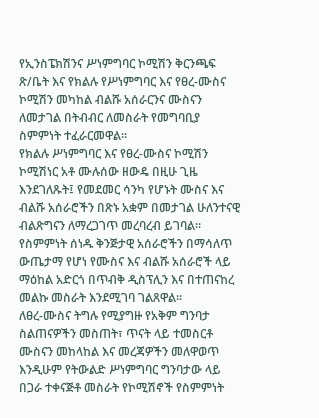የኢንስፔክሽንና ሥነምግባር ኮሚሽን ቅርንጫፍ ጽ/ቤት እና የክልሉ የሥነምግባር እና የፀረ-ሙስና ኮሚሽን መካከል ብልሹ አሰራርንና ሙስናን ለመታገል በትብብር ለመስራት የመግባቢያ ስምምነት ተፈራርመዋል።
የክልሉ ሥነምግባር እና የፀረ-ሙስና ኮሚሽን ኮሚሽነር አቶ ሙሉሰው ዘውዴ በዚሁ ጊዜ እንደገለጹት፤ የመደመር ሳንካ የሆኑት ሙስና እና ብልሹ አሰራሮችን በጽኑ አቋም በመታገል ሁለንተናዊ ብልጽግናን ለማረጋገጥ መረባረብ ይገባል።
የስምምነት ሰነዱ ቅንጅታዊ አሰራሮችን በማሳለጥ ውጤታማ የሆነ የሙስና እና ብልሹ አሰራሮች ላይ ማዕከል አድርጎ በጥብቅ ዲስፕሊን እና በተጠናከረ መልኩ መስራት እንደሚገባ ገልጸዋል።
ለፀረ-ሙስና ትግሉ የሚያግዙ የአቅም ግንባታ ስልጠናዎችን መስጠት፣ ጥናት ላይ ተመስርቶ ሙስናን መከላከል እና መረጃዎችን መለዋወጥ እንዲሁም የትውልድ ሥነምግባር ግንባታው ላይ በጋራ ተቀናጅቶ መስራት የኮሚሽኖች የስምምነት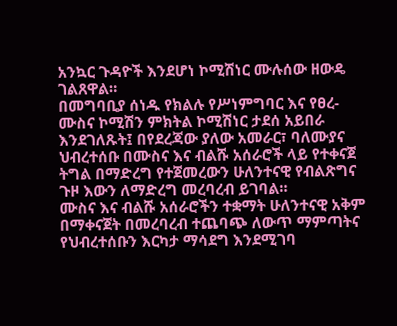አንኳር ጉዳዮች እንደሆነ ኮሚሽነር ሙሉሰው ዘውዴ ገልጸዋል።
በመግባቢያ ሰነዱ የክልሉ የሥነምግባር እና የፀረ-ሙስና ኮሚሽን ምክትል ኮሚሽነር ታደሰ አይበራ እንደገለጹት፤ በየደረጃው ያለው አመራር፣ ባለሙያና ህብረተሰቡ በሙስና እና ብልሹ አሰራሮች ላይ የተቀናጀ ትግል በማድረግ የተጀመረውን ሁለንተናዊ የብልጽግና ጉዞ እውን ለማድረግ መረባረብ ይገባል።
ሙስና እና ብልሹ አሰራሮችን ተቋማት ሁለንተናዊ አቅም በማቀናጀት በመረባረብ ተጨባጭ ለውጥ ማምጣትና የህብረተሰቡን እርካታ ማሳደግ እንደሚገባ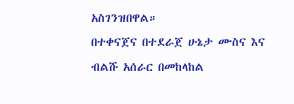አስገንዝበዋል።
በተቀናጀና በተደራጀ ሁኔታ ሙስና እና ብልሹ አሰራር በመከላከል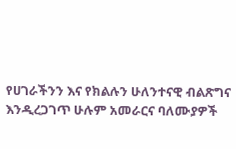የሀገራችንን እና የክልሉን ሁለንተናዊ ብልጽግና እንዲረጋገጥ ሁሉም አመራርና ባለሙያዎች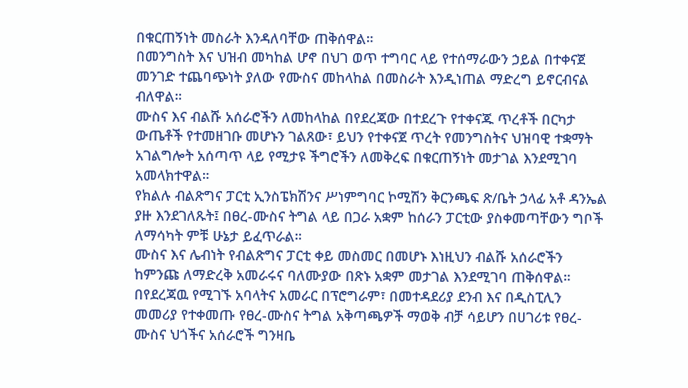በቁርጠኝነት መስራት እንዳለባቸው ጠቅሰዋል።
በመንግስት እና ህዝብ መካከል ሆኖ በህገ ወጥ ተግባር ላይ የተሰማራውን ኃይል በተቀናጀ መንገድ ተጨባጭነት ያለው የሙስና መከላከል በመስራት እንዲነጠል ማድረግ ይኖርብናል ብለዋል።
ሙስና እና ብልሹ አሰራሮችን ለመከላከል በየደረጃው በተደረጉ የተቀናጁ ጥረቶች በርካታ ውጤቶች የተመዘገቡ መሆኑን ገልጸው፣ ይህን የተቀናጀ ጥረት የመንግስትና ህዝባዊ ተቋማት አገልግሎት አሰጣጥ ላይ የሚታዩ ችግሮችን ለመቅረፍ በቁርጠኝነት መታገል እንደሚገባ አመላክተዋል።
የክልሉ ብልጽግና ፓርቲ ኢንስፔክሽንና ሥነምግባር ኮሚሽን ቅርንጫፍ ጽ/ቤት ኃላፊ አቶ ዳንኤል ያዙ እንደገለጹት፤ በፀረ-ሙስና ትግል ላይ በጋራ አቋም ከሰራን ፓርቲው ያስቀመጣቸውን ግቦች ለማሳካት ምቹ ሁኔታ ይፈጥራል።
ሙስና እና ሌብነት የብልጽግና ፓርቲ ቀይ መስመር በመሆኑ እነዚህን ብልሹ አሰራሮችን ከምንጩ ለማድረቅ አመራሩና ባለሙያው በጽኑ አቋም መታገል እንደሚገባ ጠቅሰዋል።
በየደረጃዉ የሚገኙ አባላትና አመራር በፕሮግራም፣ በመተዳደሪያ ደንብ እና በዲስፒሊን መመሪያ የተቀመጡ የፀረ-ሙስና ትግል አቅጣጫዎች ማወቅ ብቻ ሳይሆን በሀገሪቱ የፀረ-ሙስና ህጎችና አሰራሮች ግንዛቤ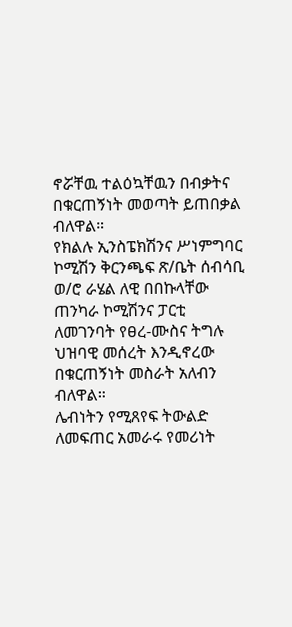ኖሯቸዉ ተልዕኳቸዉን በብቃትና በቁርጠኝነት መወጣት ይጠበቃል ብለዋል።
የክልሉ ኢንስፔክሽንና ሥነምግባር ኮሚሽን ቅርንጫፍ ጽ/ቤት ሰብሳቢ ወ/ሮ ራሄል ለዊ በበኩላቸው ጠንካራ ኮሚሽንና ፓርቲ ለመገንባት የፀረ-ሙስና ትግሉ ህዝባዊ መሰረት እንዲኖረው በቁርጠኝነት መስራት አለብን ብለዋል።
ሌብነትን የሚጸየፍ ትውልድ ለመፍጠር አመራሩ የመሪነት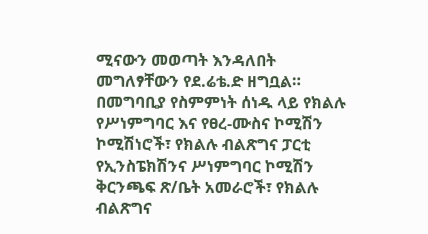ሚናውን መወጣት እንዳለበት መግለፃቸውን የደ.ሬቴ.ድ ዘግቧል።
በመግባቢያ የስምምነት ሰነዱ ላይ የክልሉ የሥነምግባር እና የፀረ-ሙስና ኮሚሽን ኮሚሽነሮች፣ የክልሉ ብልጽግና ፓርቲ የኢንስፔክሽንና ሥነምግባር ኮሚሽን ቅርንጫፍ ጽ/ቤት አመራሮች፣ የክልሉ ብልጽግና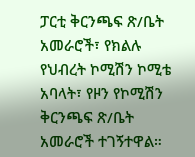ፓርቲ ቅርንጫፍ ጽ/ቤት አመራሮች፣ የክልሉ የህብረት ኮሚሽን ኮሚቴ አባላት፣ የዞን የኮሚሽን ቅርንጫፍ ጽ/ቤት አመራሮች ተገኝተዋል።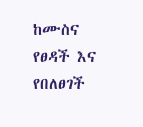ከሙስና የፀዳች እና የበለፀገች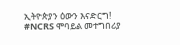ኢትዮጵያን ዕውን እናድርግ!
#NCRS ሞባይል መተግበሪያ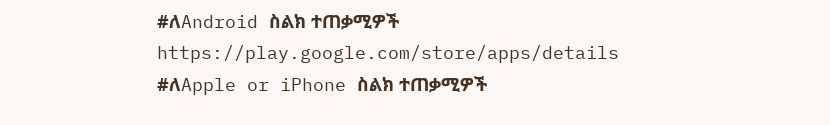#ለAndroid ስልክ ተጠቃሚዎች
https://play.google.com/store/apps/details
#ለApple or iPhone ስልክ ተጠቃሚዎች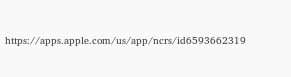https://apps.apple.com/us/app/ncrs/id6593662319